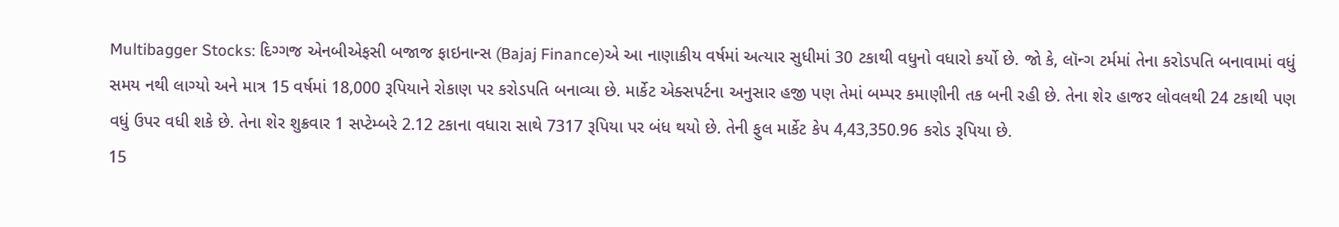Multibagger Stocks: દિગ્ગજ એનબીએફસી બજાજ ફાઇનાન્સ (Bajaj Finance)એ આ નાણાકીય વર્ષમાં અત્યાર સુધીમાં 30 ટકાથી વધુનો વધારો કર્યો છે. જો કે, લૉન્ગ ટર્મમાં તેના કરોડપતિ બનાવામાં વધું સમય નથી લાગ્યો અને માત્ર 15 વર્ષમાં 18,000 રૂપિયાને રોકાણ પર કરોડપતિ બનાવ્યા છે. માર્કેટ એક્સપર્ટના અનુસાર હજી પણ તેમાં બમ્પર કમાણીની તક બની રહી છે. તેના શેર હાજર લોવલથી 24 ટકાથી પણ વધું ઉપર વધી શકે છે. તેના શેર શુક્રવાર 1 સપ્ટેમ્બરે 2.12 ટકાના વધારા સાથે 7317 રૂપિયા પર બંધ થયો છે. તેની ફુલ માર્કેટ કેપ 4,43,350.96 કરોડ રૂપિયા છે.
15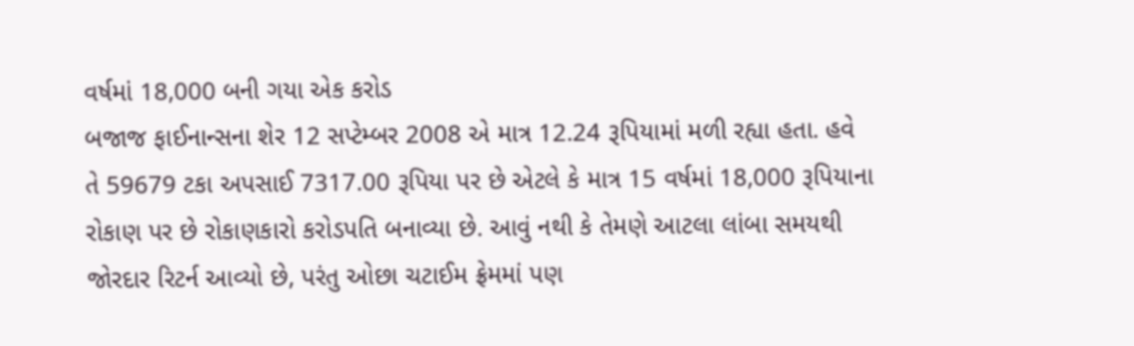વર્ષમાં 18,000 બની ગયા એક કરોડ
બજાજ ફાઈનાન્સના શેર 12 સપ્ટેમ્બર 2008 એ માત્ર 12.24 રૂપિયામાં મળી રહ્યા હતા. હવે તે 59679 ટકા અપસાઈ 7317.00 રૂપિયા પર છે એટલે કે માત્ર 15 વર્ષમાં 18,000 રૂપિયાના રોકાણ પર છે રોકાણકારો કરોડપતિ બનાવ્યા છે. આવું નથી કે તેમણે આટલા લાંબા સમયથી જોરદાર રિટર્ન આવ્યો છે, પરંતુ ઓછા ચટાઈમ ફ્રેમમાં પણ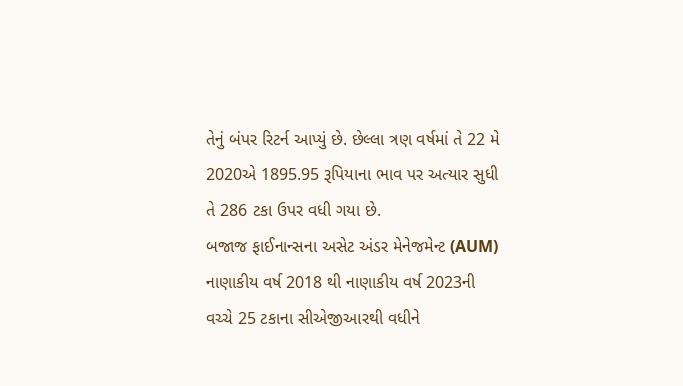તેનું બંપર રિટર્ન આપ્યું છે. છેલ્લા ત્રણ વર્ષમાં તે 22 મે 2020એ 1895.95 રૂપિયાના ભાવ પર અત્યાર સુધી તે 286 ટકા ઉપર વધી ગયા છે.
બજાજ ફાઈનાન્સના અસેટ અંડર મેનેજમેન્ટ (AUM) નાણાકીય વર્ષ 2018 થી નાણાકીય વર્ષ 2023ની વચ્ચે 25 ટકાના સીએજીઆરથી વધીને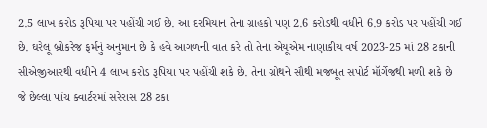2.5 લાખ કરોડ રૂપિયા પર પહોંચી ગઈ છે. આ દરમિયાન તેના ગ્રાહકો પણ 2.6 કરોડથી વધીને 6.9 કરોડ પર પહોંચી ગઈ છે. ઘરેલૂ બ્રોકરેજ ફર્મનું અનુમાન છે કે હવે આગળની વાત કરે તો તેના એયૂએમ નાણાકીય વર્ષ 2023-25 માં 28 ટકાની સીએજીઆરથી વધીને 4 લાખ કરોડ રૂપિયા પર પહોંચી શકે છે. તેના ગ્રોથને સૌથી મજબૂત સપોર્ટ મૉર્ગેજથી મળી શકે છે જે છેલ્લા પાંચ ક્વાર્ટરમાં સરેરાસ 28 ટકા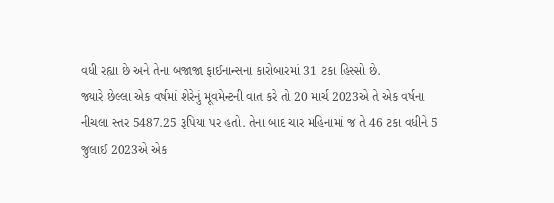વધી રહ્યા છે અને તેના બજાજા ફાઈનાન્સના કારોબારમાં 31 ટકા હિસ્સો છે.
જ્યારે છેલ્લા એક વર્ષમાં શેરેનું મૂવમેન્ટની વાત કરે તો 20 માર્ચ 2023એ તે એક વર્ષના નીચલા સ્તર 5487.25 રૂપિયા પર હતો. તેના બાદ ચાર મહિનામાં જ તે 46 ટકા વધીને 5 જુલાઈ 2023એ એક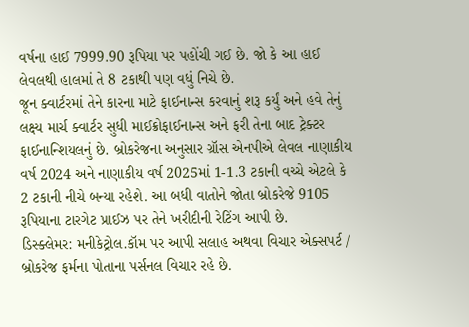વર્ષના હાઈ 7999.90 રૂપિયા પર પહોંચી ગઈ છે. જો કે આ હાઈ લેવલથી હાલમાં તે 8 ટકાથી પણ વધું નિચે છે.
જૂન ક્વાર્ટરમાં તેને કારના માટે ફાઈનાન્સ કરવાનું શરૂ કર્યું અને હવે તેનું લક્ષ્ય માર્ચ ક્વાર્ટર સુધી માઈક્રોફાઈનાન્સ અને ફરી તેના બાદ ટ્રેક્ટર ફાઈનાન્શિયલનું છે. બ્રોકરેજના અનુસાર ગ્રૉસ એનપીએ લેવલ નાણાકીય વર્ષ 2024 અને નાણાકીય વર્ષ 2025માં 1-1.3 ટકાની વચ્ચે એટલે કે 2 ટકાની નીચે બન્યા રહેશે. આ બધી વાતોને જોતા બ્રોકરેજે 9105 રૂપિયાના ટારગેટ પ્રાઈઝ પર તેને ખરીદીની રેટિંગ આપી છે.
ડિસ્ક્લેમર: મનીકેટ્રોલ.કૉમ પર આપી સલાહ અથવા વિચાર એક્સપર્ટ / બ્રોકરેજ ફર્મના પોતાના પર્સનલ વિચાર રહે છે.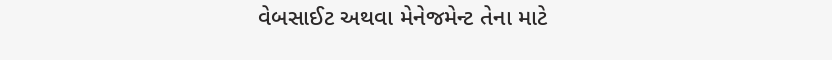વેબસાઈટ અથવા મેનેજમેન્ટ તેના માટે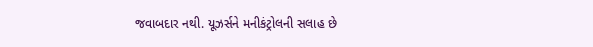જવાબદાર નથી. યૂઝર્સને મનીકંટ્રોલની સલાહ છે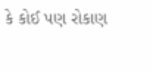કે કોઈ પણ રોકાણ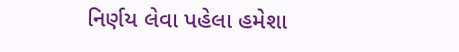નિર્ણય લેવા પહેલા હમેશા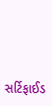સર્ટિફાઈડ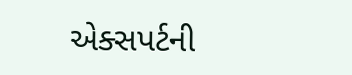એક્સપર્ટની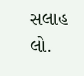સલાહ લો.